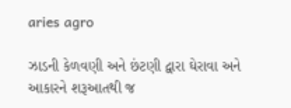aries agro

ઝાડની કેળવણી અને છંટણી દ્વારા ઘેરાવા અને આકારને શરૂઆતથી જ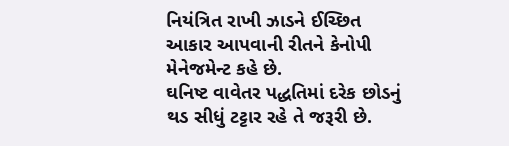નિયંત્રિત રાખી ઝાડને ઈચ્છિત આકાર આપવાની રીતને કેનોપી મેનેજમેન્ટ કહે છે.
ઘનિષ્ટ વાવેતર પદ્ધતિમાં દરેક છોડનું થડ સીધું ટટ્ટાર રહે તે જરૂરી છે.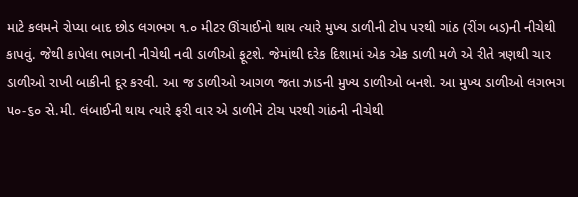માટે કલમને રોપ્યા બાદ છોડ લગભગ ૧.૦ મીટર ઊંચાઈનો થાય ત્યારે મુખ્ય ડાળીની ટોપ પરથી ગાંઠ (રીંગ બડ)ની નીચેથી કાપવું. જેથી કાપેલા ભાગની નીચેથી નવી ડાળીઓ ફૂટશે. જેમાંથી દરેક દિશામાં એક એક ડાળી મળે એ રીતે ત્રણથી ચાર ડાળીઓ રાખી બાકીની દૂર કરવી. આ જ ડાળીઓ આગળ જતા ઝાડની મુખ્ય ડાળીઓ બનશે. આ મુખ્ય ડાળીઓ લગભગ ૫૦-૬૦ સે.મી. લંબાઈની થાય ત્યારે ફરી વાર એ ડાળીને ટોચ પરથી ગાંઠની નીચેથી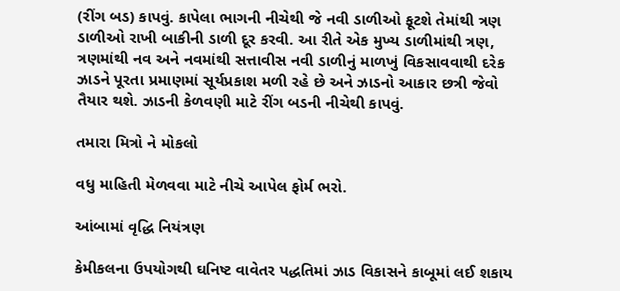(રીંગ બડ) કાપવું. કાપેલા ભાગની નીચેથી જે નવી ડાળીઓ ફૂટશે તેમાંથી ત્રણ ડાળીઓ રાખી બાકીની ડાળી દૂર કરવી. આ રીતે એક મુખ્ય ડાળીમાંથી ત્રણ, ત્રણમાંથી નવ અને નવમાંથી સત્તાવીસ નવી ડાળીનું માળખું વિકસાવવાથી દરેક ઝાડને પૂરતા પ્રમાણમાં સૂર્યપ્રકાશ મળી રહે છે અને ઝાડનો આકાર છત્રી જેવો તૈયાર થશે. ઝાડની કેળવણી માટે રીંગ બડની નીચેથી કાપવું.

તમારા મિત્રો ને મોકલો

વધુ માહિતી મેળવવા માટે નીચે આપેલ ફોર્મ ભરો.

આંબામાં વૃદ્ધિ નિયંત્રણ

કેમીકલના ઉપયોગથી ઘનિષ્ટ વાવેતર પદ્ધતિમાં ઝાડ વિકાસને કાબૂમાં લઈ શકાય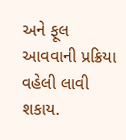અને ફૂલ આવવાની પ્રક્રિયા વહેલી લાવી શકાય.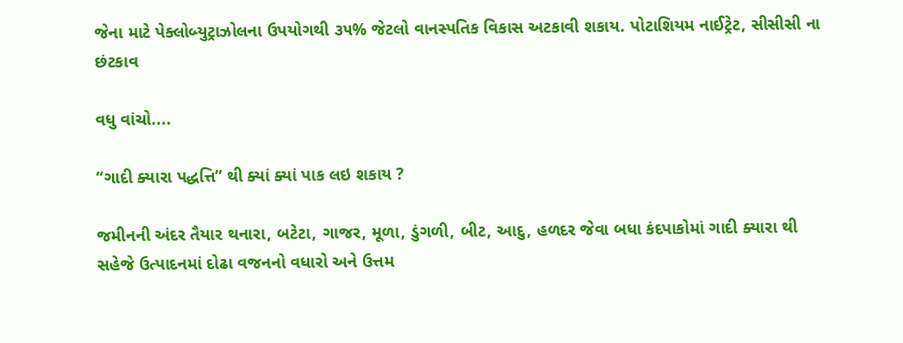જેના માટે પેક્લોબ્યુટ્રાઝોલના ઉપયોગથી ૩૫% જેટલો વાનસ્પતિક વિકાસ અટકાવી શકાય. પોટાશિયમ નાઈટ્રેટ, સીસીસી ના છંટકાવ

વધુ વાંચો....

“ગાદી ક્યારા પદ્ધત્તિ” થી ક્યાં ક્યાં પાક લઇ શકાય ?

જમીનની અંદર તૈયાર થનારા, બટેટા, ગાજર, મૂળા, ડુંગળી, બીટ, આદુ, હળદર જેવા બધા કંદપાકોમાં ગાદી ક્યારા થી સહેજે ઉત્પાદનમાં દોઢા વજનનો વધારો અને ઉત્તમ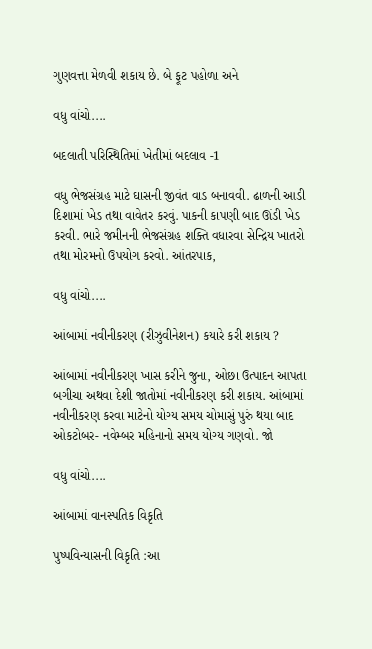ગુણવત્તા મેળવી શકાય છે. બે ફૂટ પહોળા અને

વધુ વાંચો....

બદલાતી પરિસ્થિતિમાં ખેતીમાં બદલાવ -1

વધુ ભેજસંગ્રહ માટે ઘાસની જીવંત વાડ બનાવવી. ઢાળની આડી દિશામાં ખેડ તથા વાવેતર કરવું. પાકની કાપણી બાદ ઊંડી ખેડ કરવી. ભારે જમીનની ભેજસંગ્રહ શક્તિ વધારવા સેન્દ્રિય ખાતરો તથા મોરમનો ઉપયોગ કરવો. આંતરપાક,

વધુ વાંચો....

આંબામાં નવીનીકરણ (રીઝુવીનેશન) કયારે કરી શકાય ?

આંબામાં નવીનીકરણ ખાસ કરીને જુના, ઓછા ઉત્પાદન આપતા બગીચા અથવા દેશી જાતોમાં નવીનીકરણ કરી શકાય. આંબામાં નવીનીકરણ કરવા માટેનો યોગ્ય સમય ચોમાસું પુરું થયા બાદ ઓકટોબર- નવેમ્બર મહિનાનો સમય યોગ્ય ગણવો. જો

વધુ વાંચો....

આંબામાં વાનસ્પતિક વિકૃતિ

પુષ્પવિન્યાસની વિકૃતિ :આ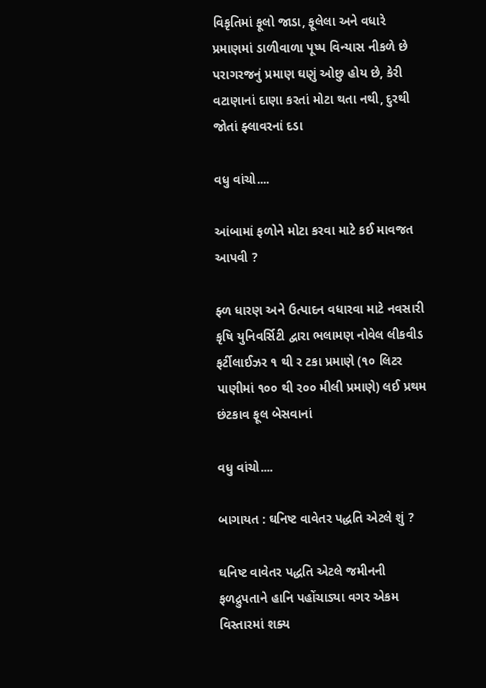વિકૃતિમાં ફૂલો જાડા, ફૂલેલા અને વધારે પ્રમાણમાં ડાળીવાળા પૂષ્પ વિન્યાસ નીકળે છે પરાગરજનું પ્રમાણ ઘણું ઓછુ હોય છે, કેરી વટાણાનાં દાણા કરતાં મોટા થતા નથી, દુરથી જોતાં ફ્લાવરનાં દડા

વધુ વાંચો....

આંબામાં ફળોને મોટા કરવા માટે કઈ માવજત આપવી ?

ફ્ળ ધારણ અને ઉત્પાદન વધારવા માટે નવસારી કૃષિ યુનિવર્સિટી દ્વારા ભલામણ નોવેલ લીકવીડ ફર્ટીલાઈઝર ૧ થી ર ટકા પ્રમાણે (૧૦ લિટર પાણીમાં ૧૦૦ થી ર૦૦ મીલી પ્રમાણે) લઈ પ્રથમ છંટકાવ ફૂલ બેસવાનાં

વધુ વાંચો....

બાગાયત : ઘનિષ્ટ વાવેતર પદ્ધતિ એટલે શું ?

ઘનિષ્ટ વાવેતર પદ્ધતિ એટલે જમીનની ફળદ્રુપતાને હાનિ પહોંચાડ્યા વગર એકમ વિસ્તારમાં શક્ય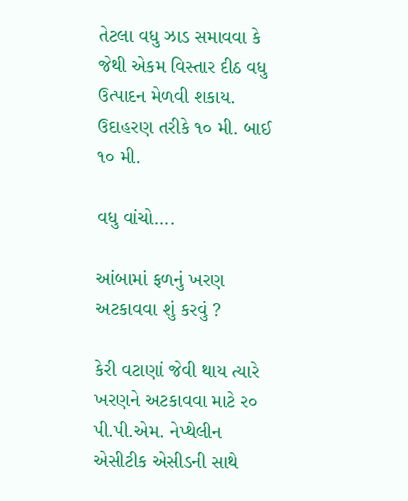તેટલા વધુ ઝાડ સમાવવા કે જેથી એકમ વિસ્તાર દીઠ વધુ ઉત્પાદન મેળવી શકાય. ઉદાહરણ તરીકે ૧૦ મી. બાઈ ૧૦ મી.

વધુ વાંચો....

આંબામાં ફળનું ખરણ અટકાવવા શું કરવું ?

કેરી વટાણાં જેવી થાય ત્યારે ખરણને અટકાવવા માટે ર૦ પી.પી.એમ. નેપ્થેલીન એસીટીક એસીડની સાથે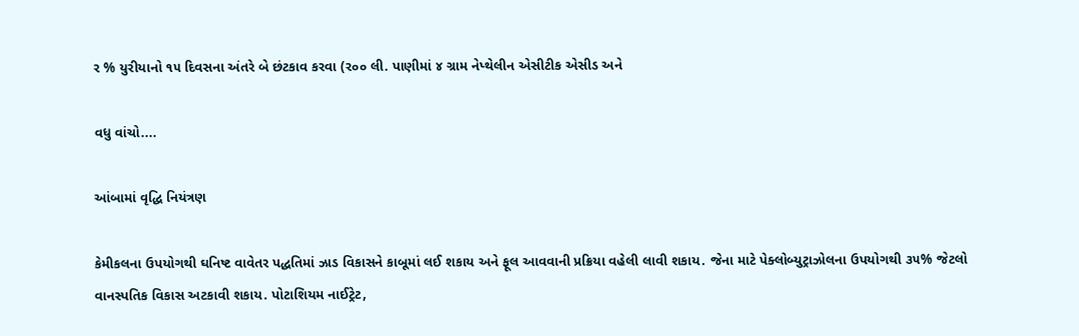ર % યુરીયાનો ૧૫ દિવસના અંતરે બે છંટકાવ કરવા (ર૦૦ લી. પાણીમાં ૪ ગ્રામ નેપ્થેલીન એસીટીક એસીડ અને

વધુ વાંચો....

આંબામાં વૃદ્ધિ નિયંત્રણ

કેમીકલના ઉપયોગથી ઘનિષ્ટ વાવેતર પદ્ધતિમાં ઝાડ વિકાસને કાબૂમાં લઈ શકાય અને ફૂલ આવવાની પ્રક્રિયા વહેલી લાવી શકાય. જેના માટે પેક્લોબ્યુટ્રાઝોલના ઉપયોગથી ૩૫% જેટલો વાનસ્પતિક વિકાસ અટકાવી શકાય. પોટાશિયમ નાઈટ્રેટ,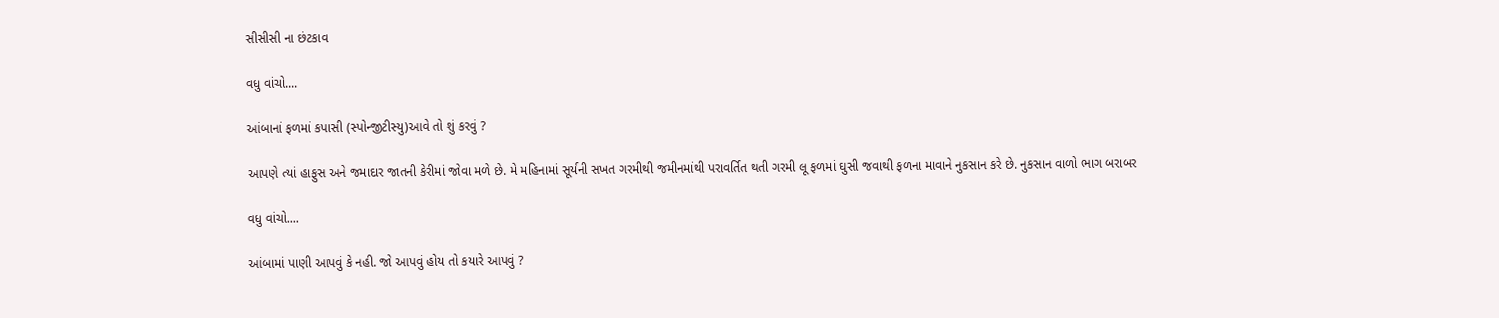સીસીસી ના છંટકાવ

વધુ વાંચો....

આંબાનાં ફળમાં કપાસી (સ્પોન્જીટીસ્યુ)આવે તો શું કરવું ?

આપણે ત્યાં હાફુસ અને જમાદાર જાતની કેરીમાં જોવા મળે છે. મે મહિનામાં સૂર્યની સખત ગરમીથી જમીનમાંથી પરાવર્તિત થતી ગરમી લૂ ફળમાં ઘુસી જવાથી ફળના માવાને નુકસાન કરે છે. નુકસાન વાળો ભાગ બરાબર

વધુ વાંચો....

આંબામાં પાણી આપવું કે નહી. જો આપવું હોય તો કયારે આપવું ?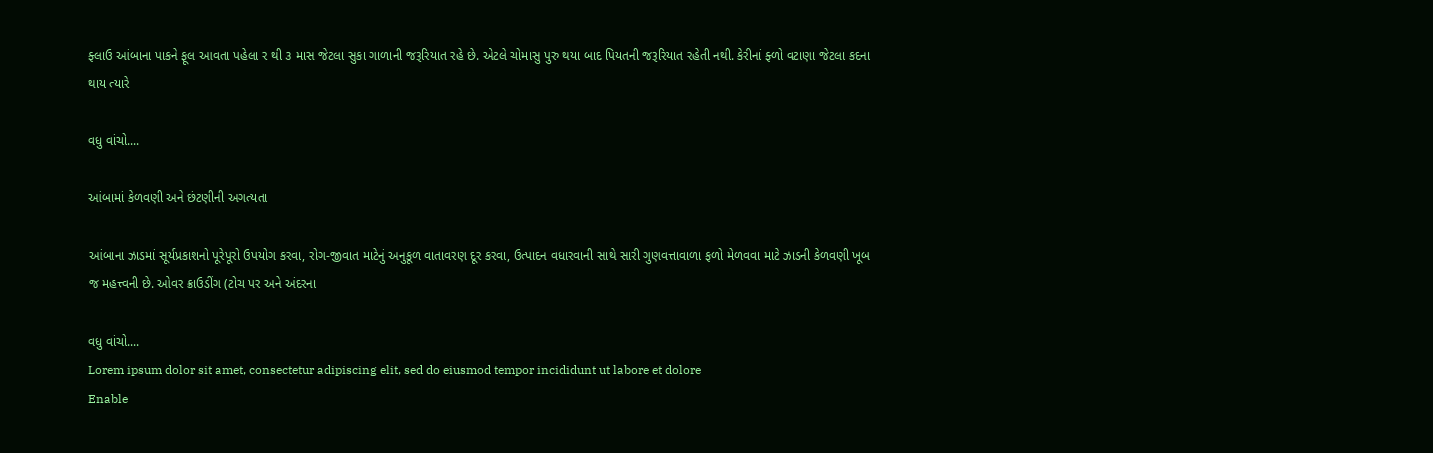ફ્લાઉ આંબાના પાકને ફૂલ આવતા પહેલા ર થી ૩ માસ જેટલા સુકા ગાળાની જરૂરિયાત રહે છે. એટલે ચોમાસુ પુરુ થયા બાદ પિયતની જરૂરિયાત રહેતી નથી. કેરીનાં ફ્ળો વટાણા જેટલા કદના થાય ત્યારે

વધુ વાંચો....

આંબામાં કેળવણી અને છંટણીની અગત્યતા

આંબાના ઝાડમાં સૂર્યપ્રકાશનો પૂરેપૂરો ઉપયોગ કરવા, રોગ-જીવાત માટેનું અનુકૂળ વાતાવરણ દૂર કરવા, ઉત્પાદન વધારવાની સાથે સારી ગુણવત્તાવાળા ફળો મેળવવા માટે ઝાડની કેળવણી ખૂબ જ મહત્ત્વની છે. ઓવર ક્રાઉડીંગ (ટોચ પર અને અંદરના

વધુ વાંચો....
Lorem ipsum dolor sit amet, consectetur adipiscing elit, sed do eiusmod tempor incididunt ut labore et dolore
Enable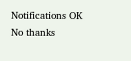Notifications OK No thanks